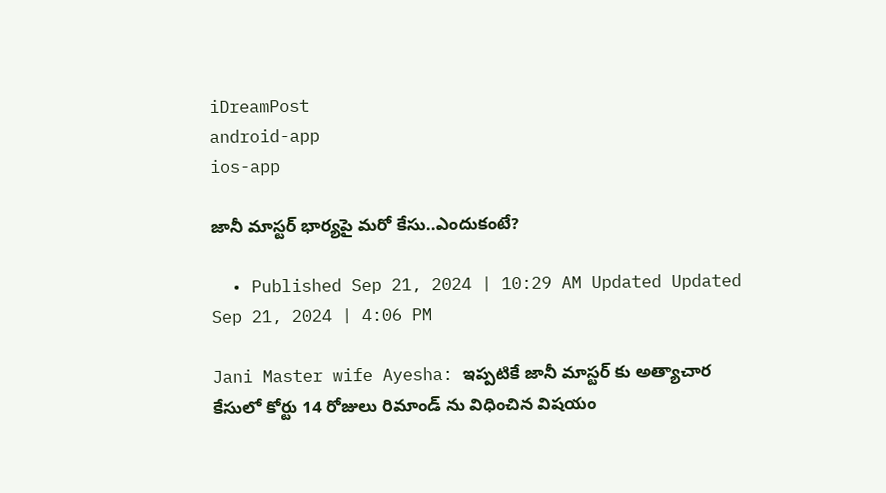iDreamPost
android-app
ios-app

జానీ మాస్టర్ భార్యపై మరో కేసు..ఎందుకంటే?

  • Published Sep 21, 2024 | 10:29 AM Updated Updated Sep 21, 2024 | 4:06 PM

Jani Master wife Ayesha: ఇప్పటికే జానీ మాస్టర్ కు అత్యాచార కేసులో కోర్టు 14 రోజులు రిమాండ్ ను విధించిన విషయం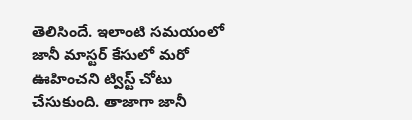తెలిసిందే. ఇలాంటి సమయంలో జానీ మాస్టర్ కేసులో మరో ఊహించని ట్విస్ట్ చోటు చేసుకుంది. తాజాగా జానీ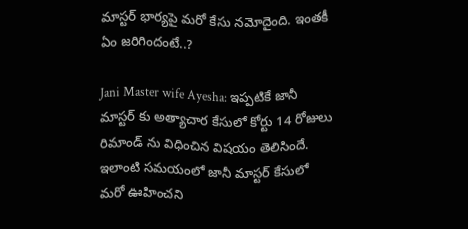మాస్టర్ భార్యపై మరో కేసు నమోదైంది. ఇంతకీ ఏం జరిగిందంటే..?

Jani Master wife Ayesha: ఇప్పటికే జానీ మాస్టర్ కు అత్యాచార కేసులో కోర్టు 14 రోజులు రిమాండ్ ను విధించిన విషయం తెలిసిందే. ఇలాంటి సమయంలో జానీ మాస్టర్ కేసులో మరో ఊహించని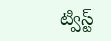ట్విస్ట్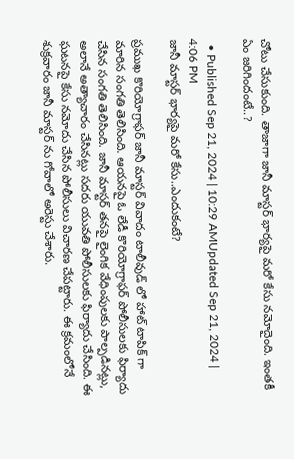చోటు చేసుకుంది. తాజాగా జానీ మాస్టర్ భార్యపై మరో కేసు నమోదైంది. ఇంతకీ ఏం జరిగిందంటే..?

  • Published Sep 21, 2024 | 10:29 AMUpdated Sep 21, 2024 | 4:06 PM
జానీ మాస్టర్ భార్యపై మరో కేసు..ఎందుకంటే?

ప్రముఖ కొరియోగ్రాఫర్ జానీ మాస్టర్ వివాదం టాలీవుడ్ లో హాట్ టాపిక్ గా మారిన సంగతి తెలిసింది. ఆయనపై ఓ లేడీ కొరియోగ్రాఫర్ పోలీసులకు ఫిర్యాదు చేసిన సంగతి తెలిసింది. జానీ మాస్టర్ తనపై లైంగిక వేధింపులకు పాల్పడినట్లు, అలానే అత్యాచారం చేసినట్లు సదరు యువతి పోలీసులకు ఫిర్యాదు చేసింది. ఈ ఘటనపై కేసు నమోదు చేసిన పోలీసులు విచారణ చేపట్టారు. ఈ క్రమంలోనే శుక్రవారం జానీ మాస్టర్ ను గోవాలో అరెస్టు చేశారు.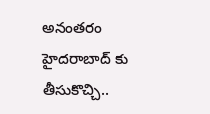అనంతరం హైదరాబాద్ కు తీసుకొచ్చి..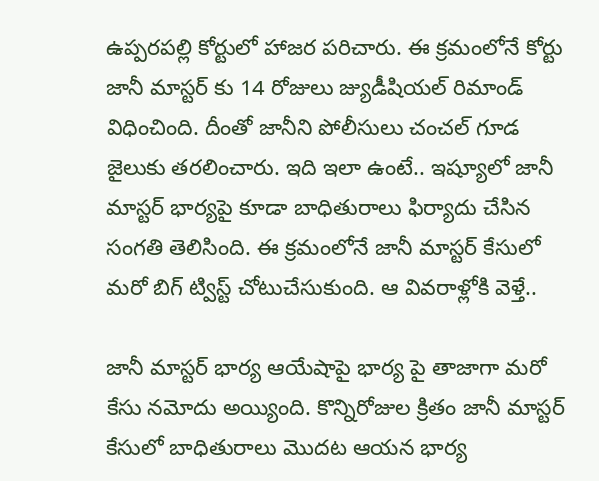ఉప్పరపల్లి కోర్టులో హాజర పరిచారు. ఈ క్రమంలోనే కోర్టు జానీ మాస్టర్ కు 14 రోజులు జ్యుడీషియల్ రిమాండ్ విధించింది. దీంతో జానీని పోలీసులు చంచల్ గూడ జైలుకు తరలించారు. ఇది ఇలా ఉంటే.. ఇష్యూలో జానీ మాస్టర్ భార్యపై కూడా బాధితురాలు ఫిర్యాదు చేసిన సంగతి తెలిసింది. ఈ క్రమంలోనే జానీ మాస్టర్ కేసులో మరో బిగ్ ట్విస్ట్ చోటుచేసుకుంది. ఆ వివరాళ్లోకి వెళ్తే..

జానీ మాస్టర్ భార్య ఆయేషాపై భార్య పై తాజాగా మరో కేసు నమోదు అయ్యింది. కొన్నిరోజుల క్రితం జానీ మాస్టర్ కేసులో బాధితురాలు మొదట ఆయన భార్య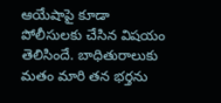ఆయేషాపై కూడా పోలీసులకు చేసిన విషయం తెలిసిందే. బాధితురాలుకు మతం మారి తన భర్తను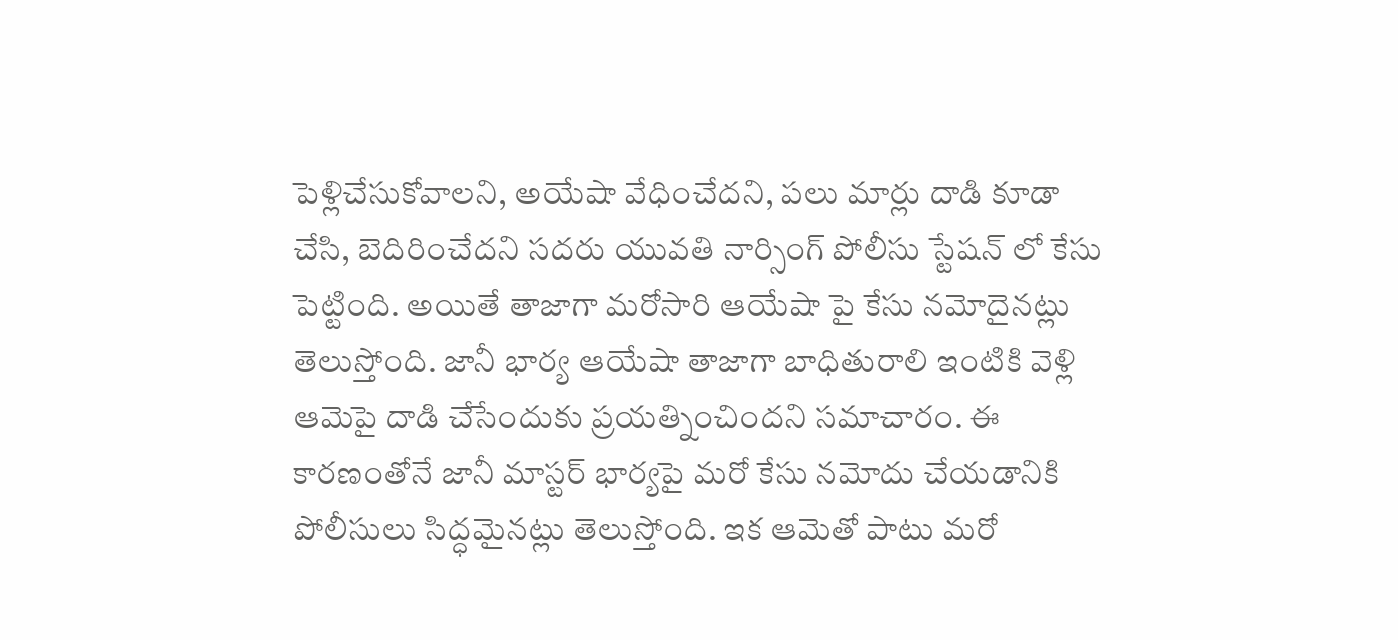పెళ్లిచేసుకోవాలని, అయేషా వేధించేదని, పలు మార్లు దాడి కూడా చేసి, బెదిరించేదని సదరు యువతి నార్సింగ్ పోలీసు స్టేషన్ లో కేసు పెట్టింది. అయితే తాజాగా మరోసారి ఆయేషా పై కేసు నమోదైనట్లు తెలుస్తోంది. జానీ భార్య ఆయేషా తాజాగా బాధితురాలి ఇంటికి వెళ్లి ఆమెపై దాడి చేసేందుకు ప్రయత్నించిందని సమాచారం. ఈ కారణంతోనే జానీ మాస్టర్ భార్యపై మరో కేసు నమోదు చేయడానికి పోలీసులు సిద్ధమైనట్లు తెలుస్తోంది. ఇక ఆమెతో పాటు మరో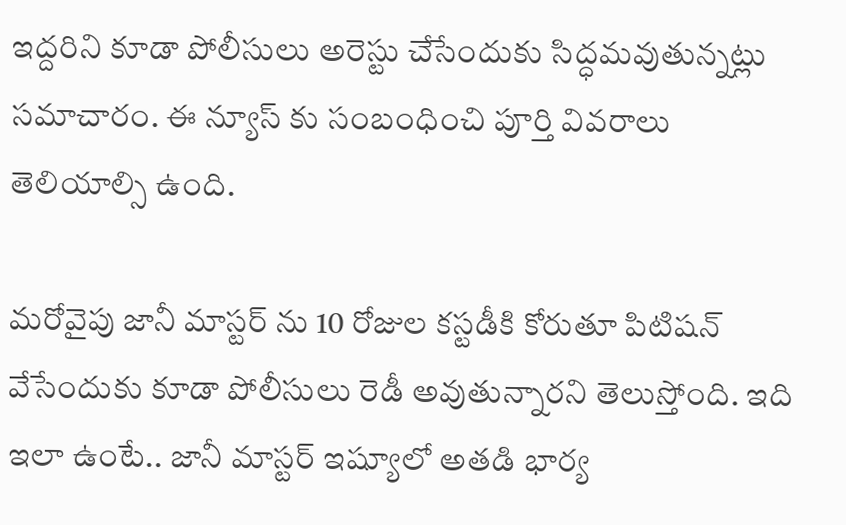ఇద్దరిని కూడా పోలీసులు అరెస్టు చేసేందుకు సిద్ధమవుతున్నట్లు సమాచారం. ఈ న్యూస్ కు సంబంధించి పూర్తి వివరాలు తెలియాల్సి ఉంది.

మరోవైపు జానీ మాస్టర్ ను 10 రోజుల కస్టడీకి కోరుతూ పిటిషన్ వేసేందుకు కూడా పోలీసులు రెడీ అవుతున్నారని తెలుస్తోంది. ఇది ఇలా ఉంటే.. జానీ మాస్టర్ ఇష్యూలో అతడి భార్య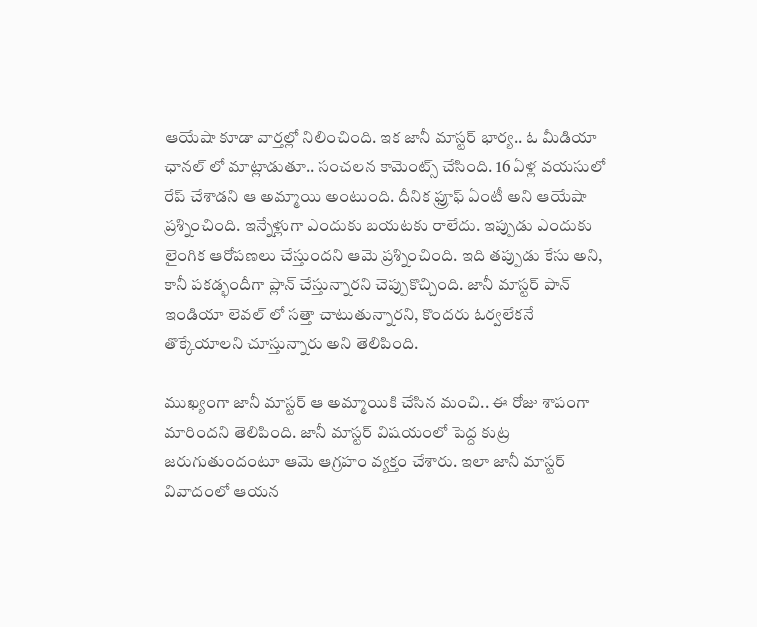ఆయేషా కూడా వార్తల్లో నిలించింది. ఇక జానీ మాస్టర్ భార్య.. ఓ మీడియా ఛానల్ లో మాట్లాడుతూ.. సంచలన కామెంట్స్ చేసింది. 16 ఏళ్ల వయసులో రేప్ చేశాడని ఆ అమ్మాయి అంటుంది. దీనిక ఫ్రూఫ్ ఏంటీ అని ఆయేషా ప్రశ్నించింది. ఇన్నేళ్లుగా ఎందుకు బయటకు రాలేదు. ఇప్పుడు ఎందుకు లైంగిక ఆరోపణలు చేస్తుందని ఆమె ప్రశ్నించింది. ఇది తప్పుడు కేసు అని, కానీ పకడ్భందీగా ప్లాన్ చేస్తున్నారని చెప్పుకొచ్చింది. జానీ మాస్టర్ పాన్ ఇండియా లెవల్ లో సత్తా చాటుతున్నారని, కొందరు ఓర్వలేకనే తొక్కేయాలని చూస్తున్నారు అని తెలిపింది.

ముఖ్యంగా జానీ మాస్టర్ ఆ అమ్మాయికి చేసిన మంచి.. ఈ రోజు శాపంగా మారిందని తెలిపింది. జానీ మాస్టర్ విషయంలో పెద్ద కుట్ర జరుగుతుందంటూ ఆమె ఆగ్రహం వ్యక్తం చేశారు. ఇలా జానీ మాస్టర్ వివాదంలో ఆయన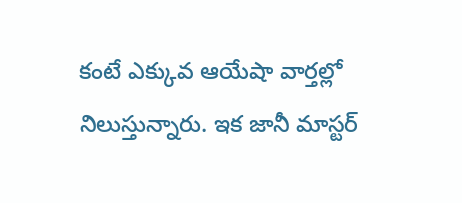కంటే ఎక్కువ ఆయేషా వార్తల్లో నిలుస్తున్నారు. ఇక జానీ మాస్టర్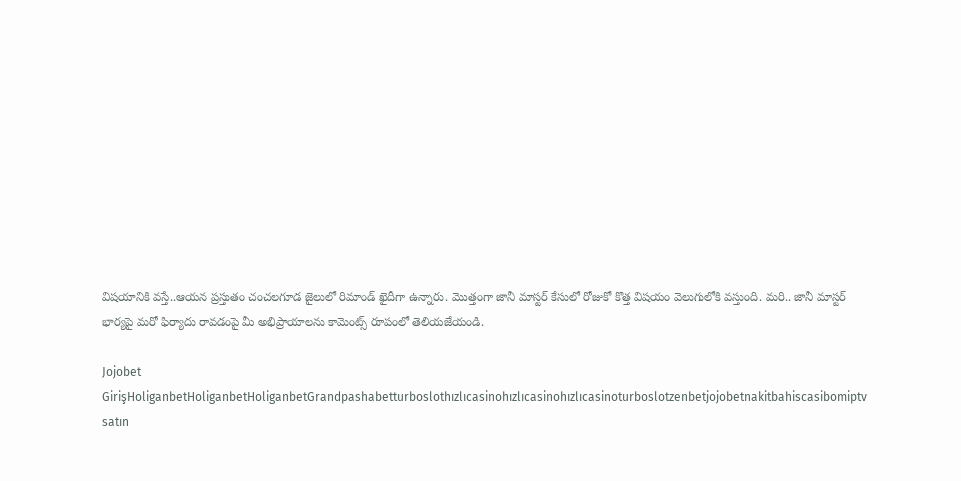విషయానికి వస్తే..ఆయన ప్రస్తుతం చంచలగూడ జైలులో రిమాండ్ ఖైదీగా ఉన్నారు. మొత్తంగా జానీ మాస్టర్ కేసులో రోజుకో కొత్త విషయం వెలుగులోకి వస్తుంది. మరి.. జానీ మాస్టర్ భార్యపై మరో ఫిర్యాదు రావడంపై మీ అభిప్రాయాలను కామెంట్స్ రూపంలో తెలియజేయండి.

Jojobet GirişHoliganbetHoliganbetHoliganbetGrandpashabetturboslothızlıcasinohızlıcasinohızlıcasinoturboslotzenbetjojobetnakitbahiscasibomiptv satın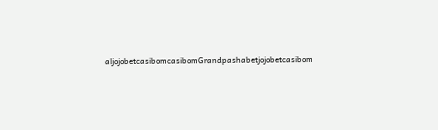aljojobetcasibomcasibomGrandpashabetjojobetcasibom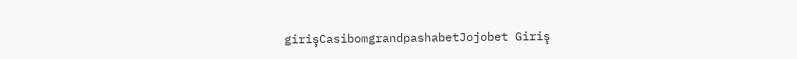girişCasibomgrandpashabetJojobet Giriş